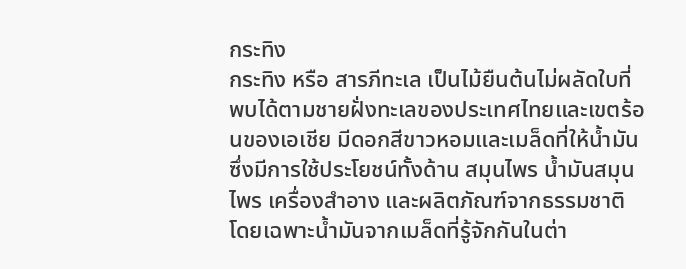กระทิง
กระทิง หรือ สารภีทะเล เป็นไม้ยืนต้นไม่ผลัดใบที่พบได้ตามชายฝั่งทะเลของประเทศไทยและเขตร้อนของเอเชีย มีดอกสีขาวหอมและเมล็ดที่ให้น้ำมันซึ่งมีการใช้ประโยชน์ทั้งด้าน สมุนไพร น้ำมันสมุนไพร เครื่องสำอาง และผลิตภัณฑ์จากธรรมชาติ โดยเฉพาะน้ำมันจากเมล็ดที่รู้จักกันในต่า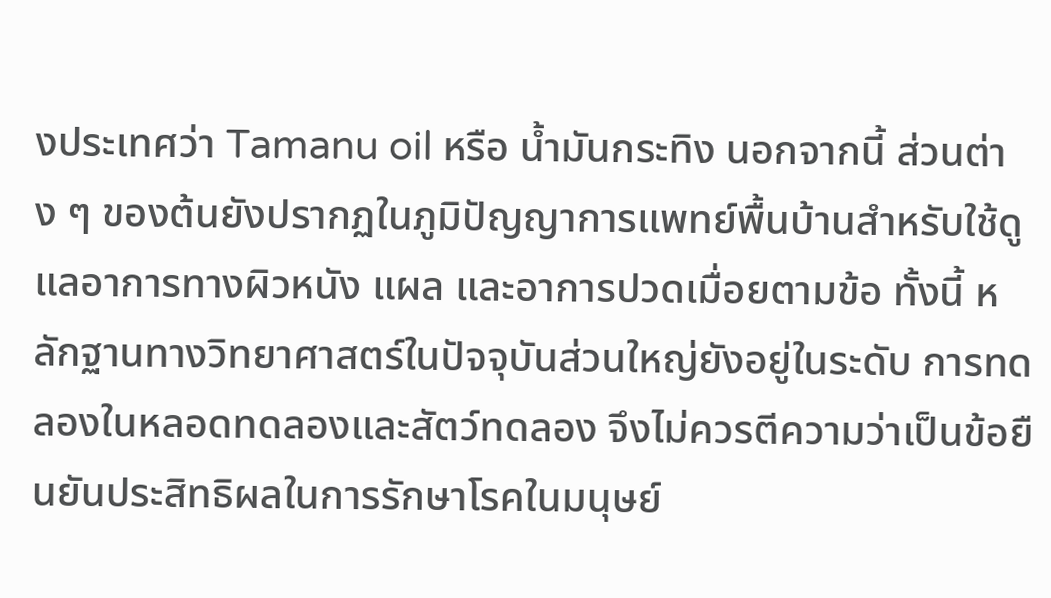งประเทศว่า Tamanu oil หรือ น้ำมันกระทิง นอกจากนี้ ส่วนต่าง ๆ ของต้นยังปรากฏในภูมิปัญญาการแพทย์พื้นบ้านสำหรับใช้ดูแลอาการทางผิวหนัง แผล และอาการปวดเมื่อยตามข้อ ทั้งนี้ หลักฐานทางวิทยาศาสตร์ในปัจจุบันส่วนใหญ่ยังอยู่ในระดับ การทดลองในหลอดทดลองและสัตว์ทดลอง จึงไม่ควรตีความว่าเป็นข้อยืนยันประสิทธิผลในการรักษาโรคในมนุษย์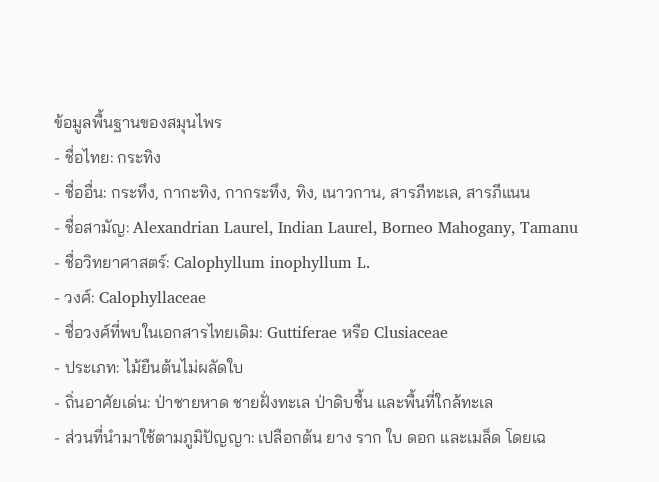ข้อมูลพื้นฐานของสมุนไพร
- ชื่อไทย: กระทิง
- ชื่ออื่น: กระทึง, กากะทิง, กากระทึง, ทิง, เนาวกาน, สารภีทะเล, สารภีแนน
- ชื่อสามัญ: Alexandrian Laurel, Indian Laurel, Borneo Mahogany, Tamanu
- ชื่อวิทยาศาสตร์: Calophyllum inophyllum L.
- วงศ์: Calophyllaceae
- ชื่อวงศ์ที่พบในเอกสารไทยเดิม: Guttiferae หรือ Clusiaceae
- ประเภท: ไม้ยืนต้นไม่ผลัดใบ
- ถิ่นอาศัยเด่น: ป่าชายหาด ชายฝั่งทะเล ป่าดิบชื้น และพื้นที่ใกล้ทะเล
- ส่วนที่นำมาใช้ตามภูมิปัญญา: เปลือกต้น ยาง ราก ใบ ดอก และเมล็ด โดยเฉ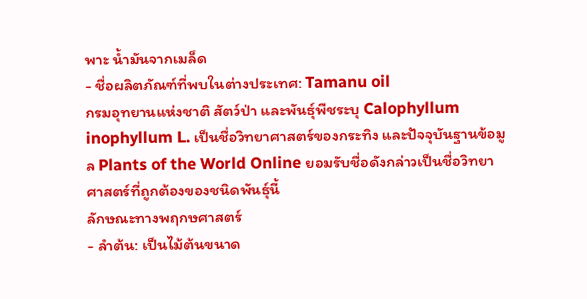พาะ น้ำมันจากเมล็ด
- ชื่อผลิตภัณฑ์ที่พบในต่างประเทศ: Tamanu oil
กรมอุทยานแห่งชาติ สัตว์ป่า และพันธุ์พืชระบุ Calophyllum inophyllum L. เป็นชื่อวิทยาศาสตร์ของกระทิง และปัจจุบันฐานข้อมูล Plants of the World Online ยอมรับชื่อดังกล่าวเป็นชื่อวิทยาศาสตร์ที่ถูกต้องของชนิดพันธุ์นี้
ลักษณะทางพฤกษศาสตร์
- ลำต้น: เป็นไม้ต้นขนาด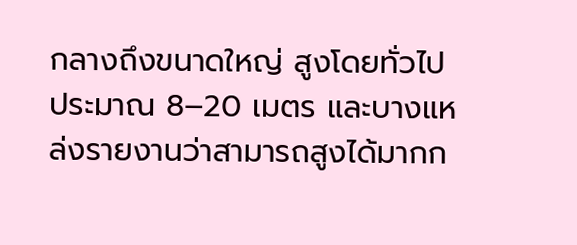กลางถึงขนาดใหญ่ สูงโดยทั่วไปประมาณ 8–20 เมตร และบางแหล่งรายงานว่าสามารถสูงได้มากก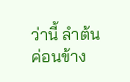ว่านี้ ลำต้นค่อนข้าง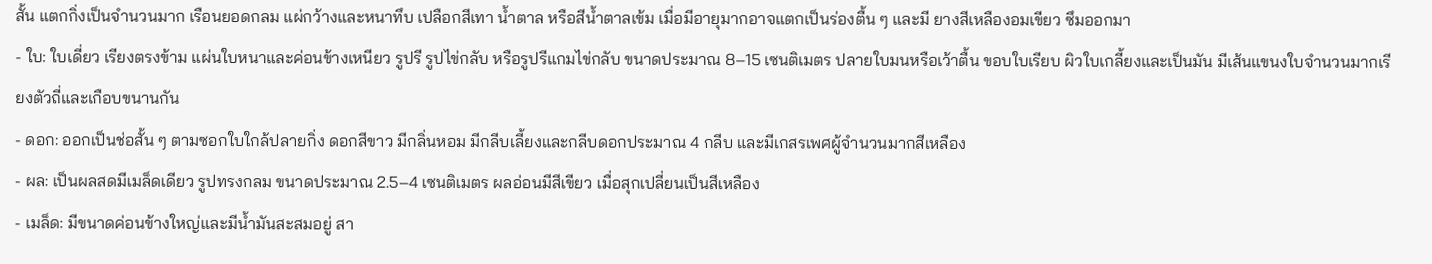สั้น แตกกิ่งเป็นจำนวนมาก เรือนยอดกลม แผ่กว้างและหนาทึบ เปลือกสีเทา น้ำตาล หรือสีน้ำตาลเข้ม เมื่อมีอายุมากอาจแตกเป็นร่องตื้น ๆ และมี ยางสีเหลืองอมเขียว ซึมออกมา
- ใบ: ใบเดี่ยว เรียงตรงข้าม แผ่นใบหนาและค่อนข้างเหนียว รูปรี รูปไข่กลับ หรือรูปรีแกมไข่กลับ ขนาดประมาณ 8–15 เซนติเมตร ปลายใบมนหรือเว้าตื้น ขอบใบเรียบ ผิวใบเกลี้ยงและเป็นมัน มีเส้นแขนงใบจำนวนมากเรียงตัวถี่และเกือบขนานกัน
- ดอก: ออกเป็นช่อสั้น ๆ ตามซอกใบใกล้ปลายกิ่ง ดอกสีขาว มีกลิ่นหอม มีกลีบเลี้ยงและกลีบดอกประมาณ 4 กลีบ และมีเกสรเพศผู้จำนวนมากสีเหลือง
- ผล: เป็นผลสดมีเมล็ดเดียว รูปทรงกลม ขนาดประมาณ 2.5–4 เซนติเมตร ผลอ่อนมีสีเขียว เมื่อสุกเปลี่ยนเป็นสีเหลือง
- เมล็ด: มีขนาดค่อนข้างใหญ่และมีน้ำมันสะสมอยู่ สา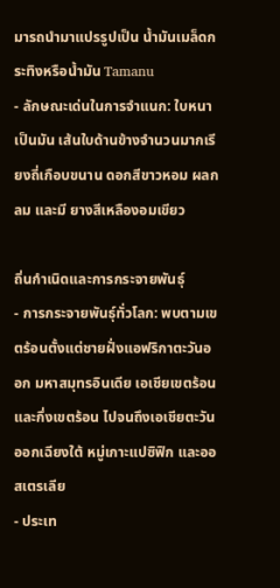มารถนำมาแปรรูปเป็น น้ำมันเมล็ดกระทิงหรือน้ำมัน Tamanu
- ลักษณะเด่นในการจำแนก: ใบหนาเป็นมัน เส้นใบด้านข้างจำนวนมากเรียงถี่เกือบขนาน ดอกสีขาวหอม ผลกลม และมี ยางสีเหลืองอมเขียว

ถิ่นกำเนิดและการกระจายพันธุ์
- การกระจายพันธุ์ทั่วโลก: พบตามเขตร้อนตั้งแต่ชายฝั่งแอฟริกาตะวันออก มหาสมุทรอินเดีย เอเชียเขตร้อนและกึ่งเขตร้อน ไปจนถึงเอเชียตะวันออกเฉียงใต้ หมู่เกาะแปซิฟิก และออสเตรเลีย
- ประเท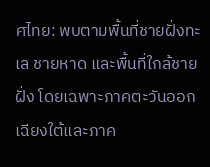ศไทย: พบตามพื้นที่ชายฝั่งทะเล ชายหาด และพื้นที่ใกล้ชายฝั่ง โดยเฉพาะภาคตะวันออกเฉียงใต้และภาค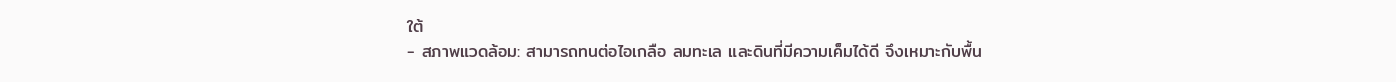ใต้
- สภาพแวดล้อม: สามารถทนต่อไอเกลือ ลมทะเล และดินที่มีความเค็มได้ดี จึงเหมาะกับพื้น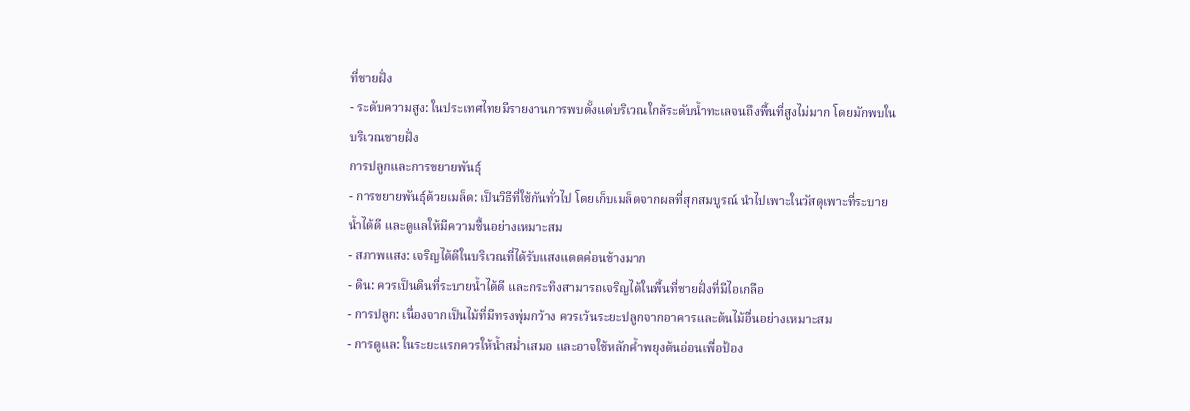ที่ชายฝั่ง
- ระดับความสูง: ในประเทศไทยมีรายงานการพบตั้งแต่บริเวณใกล้ระดับน้ำทะเลจนถึงพื้นที่สูงไม่มาก โดยมักพบในบริเวณชายฝั่ง
การปลูกและการขยายพันธุ์
- การขยายพันธุ์ด้วยเมล็ด: เป็นวิธีที่ใช้กันทั่วไป โดยเก็บเมล็ดจากผลที่สุกสมบูรณ์ นำไปเพาะในวัสดุเพาะที่ระบายน้ำได้ดี และดูแลให้มีความชื้นอย่างเหมาะสม
- สภาพแสง: เจริญได้ดีในบริเวณที่ได้รับแสงแดดค่อนข้างมาก
- ดิน: ควรเป็นดินที่ระบายน้ำได้ดี และกระทิงสามารถเจริญได้ในพื้นที่ชายฝั่งที่มีไอเกลือ
- การปลูก: เนื่องจากเป็นไม้ที่มีทรงพุ่มกว้าง ควรเว้นระยะปลูกจากอาคารและต้นไม้อื่นอย่างเหมาะสม
- การดูแล: ในระยะแรกควรให้น้ำสม่ำเสมอ และอาจใช้หลักค้ำพยุงต้นอ่อนเพื่อป้อง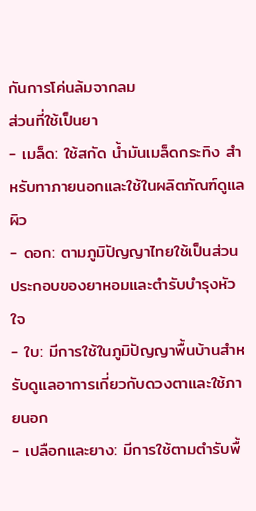กันการโค่นล้มจากลม
ส่วนที่ใช้เป็นยา
- เมล็ด: ใช้สกัด น้ำมันเมล็ดกระทิง สำหรับทาภายนอกและใช้ในผลิตภัณฑ์ดูแลผิว
- ดอก: ตามภูมิปัญญาไทยใช้เป็นส่วนประกอบของยาหอมและตำรับบำรุงหัวใจ
- ใบ: มีการใช้ในภูมิปัญญาพื้นบ้านสำหรับดูแลอาการเกี่ยวกับดวงตาและใช้ภายนอก
- เปลือกและยาง: มีการใช้ตามตำรับพื้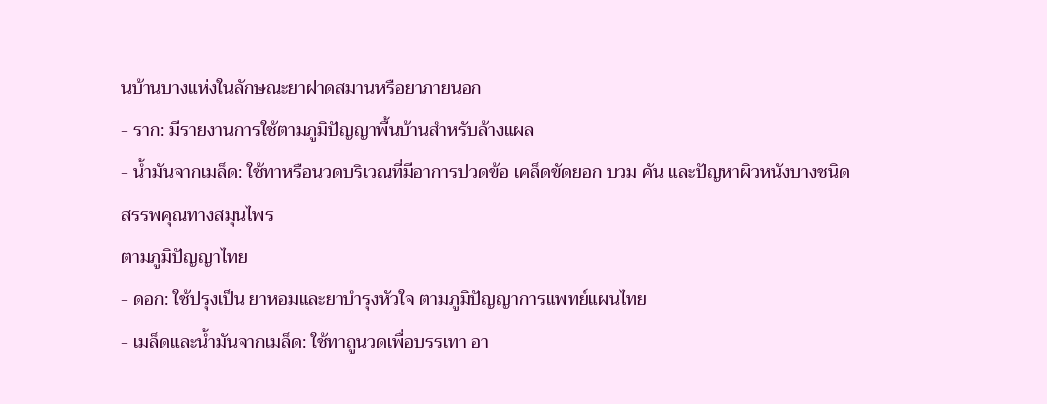นบ้านบางแห่งในลักษณะยาฝาดสมานหรือยาภายนอก
- ราก: มีรายงานการใช้ตามภูมิปัญญาพื้นบ้านสำหรับล้างแผล
- น้ำมันจากเมล็ด: ใช้ทาหรือนวดบริเวณที่มีอาการปวดข้อ เคล็ดขัดยอก บวม คัน และปัญหาผิวหนังบางชนิด
สรรพคุณทางสมุนไพร
ตามภูมิปัญญาไทย
- ดอก: ใช้ปรุงเป็น ยาหอมและยาบำรุงหัวใจ ตามภูมิปัญญาการแพทย์แผนไทย
- เมล็ดและน้ำมันจากเมล็ด: ใช้ทาถูนวดเพื่อบรรเทา อา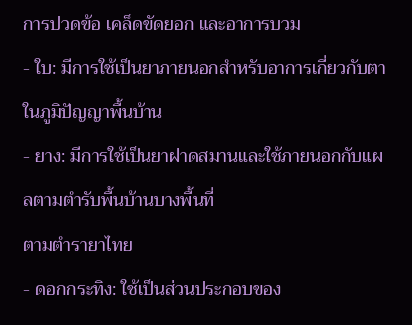การปวดข้อ เคล็ดขัดยอก และอาการบวม
- ใบ: มีการใช้เป็นยาภายนอกสำหรับอาการเกี่ยวกับตาในภูมิปัญญาพื้นบ้าน
- ยาง: มีการใช้เป็นยาฝาดสมานและใช้ภายนอกกับแผลตามตำรับพื้นบ้านบางพื้นที่
ตามตำรายาไทย
- ดอกกระทิง: ใช้เป็นส่วนประกอบของ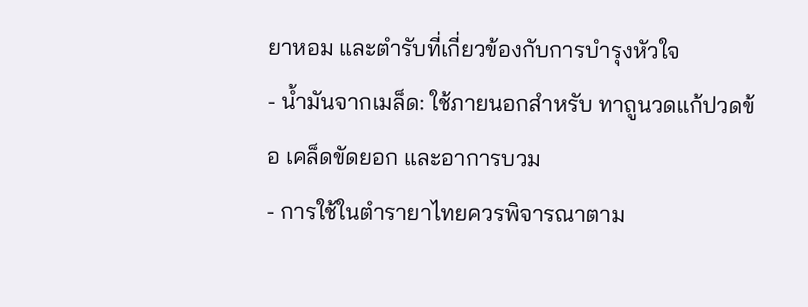ยาหอม และตำรับที่เกี่ยวข้องกับการบำรุงหัวใจ
- น้ำมันจากเมล็ด: ใช้ภายนอกสำหรับ ทาถูนวดแก้ปวดข้อ เคล็ดขัดยอก และอาการบวม
- การใช้ในตำรายาไทยควรพิจารณาตาม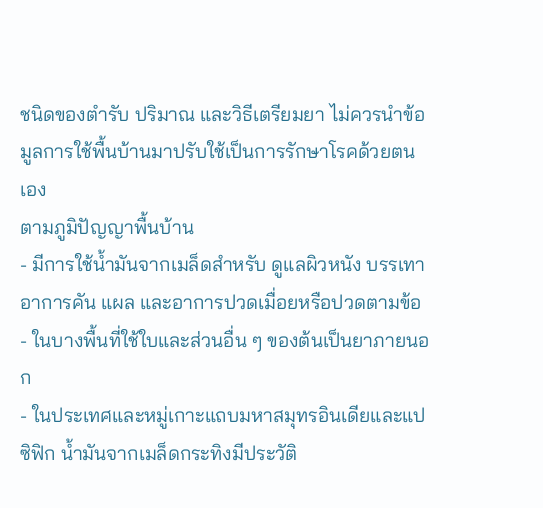ชนิดของตำรับ ปริมาณ และวิธีเตรียมยา ไม่ควรนำข้อมูลการใช้พื้นบ้านมาปรับใช้เป็นการรักษาโรคด้วยตนเอง
ตามภูมิปัญญาพื้นบ้าน
- มีการใช้น้ำมันจากเมล็ดสำหรับ ดูแลผิวหนัง บรรเทาอาการคัน แผล และอาการปวดเมื่อยหรือปวดตามข้อ
- ในบางพื้นที่ใช้ใบและส่วนอื่น ๆ ของต้นเป็นยาภายนอก
- ในประเทศและหมู่เกาะแถบมหาสมุทรอินเดียและแปซิฟิก น้ำมันจากเมล็ดกระทิงมีประวัติ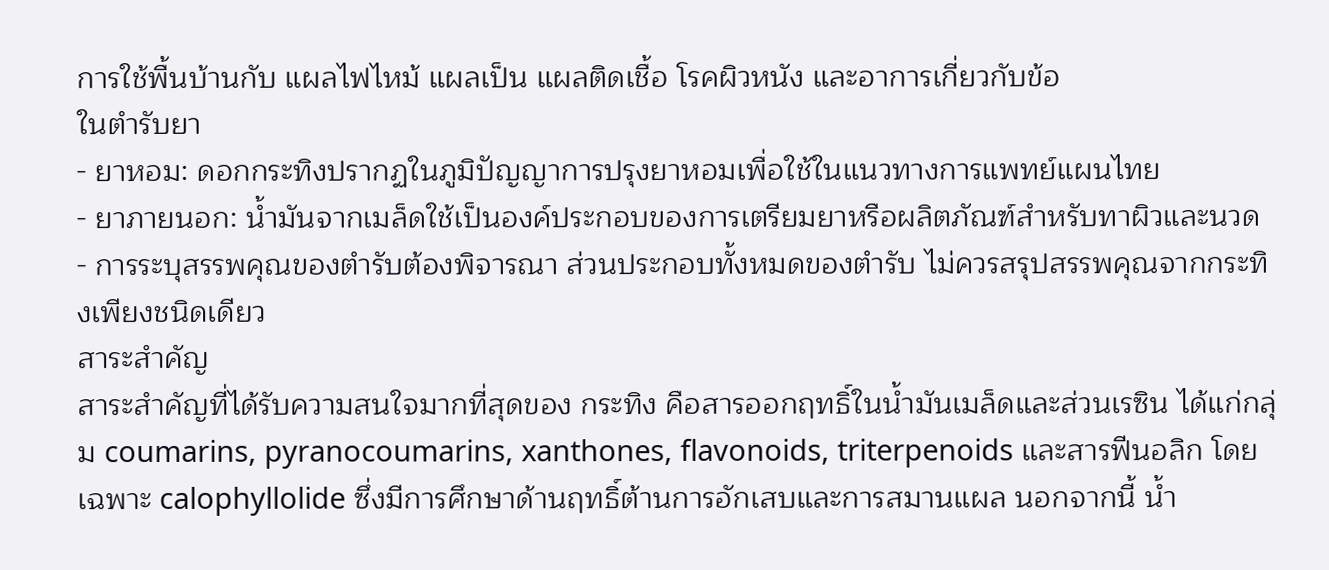การใช้พื้นบ้านกับ แผลไฟไหม้ แผลเป็น แผลติดเชื้อ โรคผิวหนัง และอาการเกี่ยวกับข้อ
ในตำรับยา
- ยาหอม: ดอกกระทิงปรากฏในภูมิปัญญาการปรุงยาหอมเพื่อใช้ในแนวทางการแพทย์แผนไทย
- ยาภายนอก: น้ำมันจากเมล็ดใช้เป็นองค์ประกอบของการเตรียมยาหรือผลิตภัณฑ์สำหรับทาผิวและนวด
- การระบุสรรพคุณของตำรับต้องพิจารณา ส่วนประกอบทั้งหมดของตำรับ ไม่ควรสรุปสรรพคุณจากกระทิงเพียงชนิดเดียว
สาระสำคัญ
สาระสำคัญที่ได้รับความสนใจมากที่สุดของ กระทิง คือสารออกฤทธิ์ในน้ำมันเมล็ดและส่วนเรซิน ได้แก่กลุ่ม coumarins, pyranocoumarins, xanthones, flavonoids, triterpenoids และสารฟีนอลิก โดยเฉพาะ calophyllolide ซึ่งมีการศึกษาด้านฤทธิ์ต้านการอักเสบและการสมานแผล นอกจากนี้ น้ำ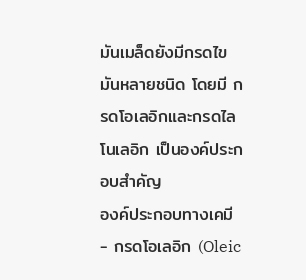มันเมล็ดยังมีกรดไขมันหลายชนิด โดยมี กรดโอเลอิกและกรดไลโนเลอิก เป็นองค์ประกอบสำคัญ
องค์ประกอบทางเคมี
- กรดโอเลอิก (Oleic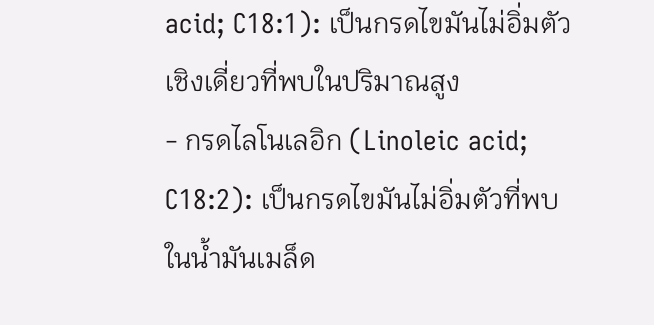acid; C18:1): เป็นกรดไขมันไม่อิ่มตัวเชิงเดี่ยวที่พบในปริมาณสูง
- กรดไลโนเลอิก (Linoleic acid; C18:2): เป็นกรดไขมันไม่อิ่มตัวที่พบในน้ำมันเมล็ด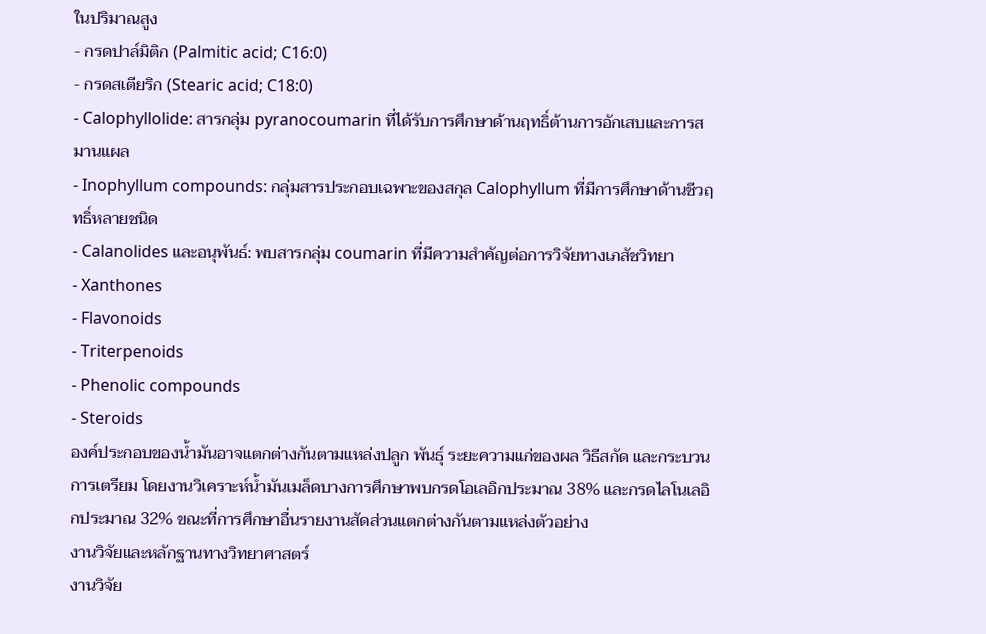ในปริมาณสูง
- กรดปาล์มิติก (Palmitic acid; C16:0)
- กรดสเตียริก (Stearic acid; C18:0)
- Calophyllolide: สารกลุ่ม pyranocoumarin ที่ได้รับการศึกษาด้านฤทธิ์ต้านการอักเสบและการสมานแผล
- Inophyllum compounds: กลุ่มสารประกอบเฉพาะของสกุล Calophyllum ที่มีการศึกษาด้านชีวฤทธิ์หลายชนิด
- Calanolides และอนุพันธ์: พบสารกลุ่ม coumarin ที่มีความสำคัญต่อการวิจัยทางเภสัชวิทยา
- Xanthones
- Flavonoids
- Triterpenoids
- Phenolic compounds
- Steroids
องค์ประกอบของน้ำมันอาจแตกต่างกันตามแหล่งปลูก พันธุ์ ระยะความแก่ของผล วิธีสกัด และกระบวนการเตรียม โดยงานวิเคราะห์น้ำมันเมล็ดบางการศึกษาพบกรดโอเลอิกประมาณ 38% และกรดไลโนเลอิกประมาณ 32% ขณะที่การศึกษาอื่นรายงานสัดส่วนแตกต่างกันตามแหล่งตัวอย่าง
งานวิจัยและหลักฐานทางวิทยาศาสตร์
งานวิจัย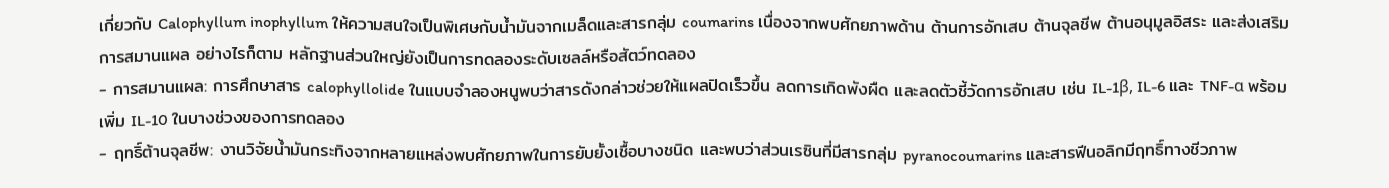เกี่ยวกับ Calophyllum inophyllum ให้ความสนใจเป็นพิเศษกับน้ำมันจากเมล็ดและสารกลุ่ม coumarins เนื่องจากพบศักยภาพด้าน ต้านการอักเสบ ต้านจุลชีพ ต้านอนุมูลอิสระ และส่งเสริมการสมานแผล อย่างไรก็ตาม หลักฐานส่วนใหญ่ยังเป็นการทดลองระดับเซลล์หรือสัตว์ทดลอง
- การสมานแผล: การศึกษาสาร calophyllolide ในแบบจำลองหนูพบว่าสารดังกล่าวช่วยให้แผลปิดเร็วขึ้น ลดการเกิดพังผืด และลดตัวชี้วัดการอักเสบ เช่น IL-1β, IL-6 และ TNF-α พร้อมเพิ่ม IL-10 ในบางช่วงของการทดลอง
- ฤทธิ์ต้านจุลชีพ: งานวิจัยน้ำมันกระทิงจากหลายแหล่งพบศักยภาพในการยับยั้งเชื้อบางชนิด และพบว่าส่วนเรซินที่มีสารกลุ่ม pyranocoumarins และสารฟีนอลิกมีฤทธิ์ทางชีวภาพ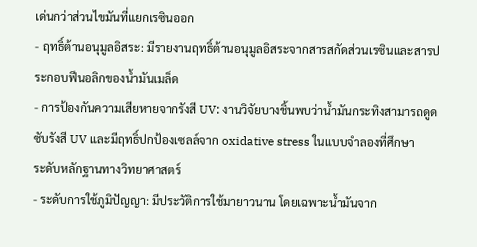เด่นกว่าส่วนไขมันที่แยกเรซินออก
- ฤทธิ์ต้านอนุมูลอิสระ: มีรายงานฤทธิ์ต้านอนุมูลอิสระจากสารสกัดส่วนเรซินและสารประกอบฟีนอลิกของน้ำมันเมล็ด
- การป้องกันความเสียหายจากรังสี UV: งานวิจัยบางชิ้นพบว่าน้ำมันกระทิงสามารถดูดซับรังสี UV และมีฤทธิ์ปกป้องเซลล์จาก oxidative stress ในแบบจำลองที่ศึกษา
ระดับหลักฐานทางวิทยาศาสตร์
- ระดับการใช้ภูมิปัญญา: มีประวัติการใช้มายาวนาน โดยเฉพาะน้ำมันจาก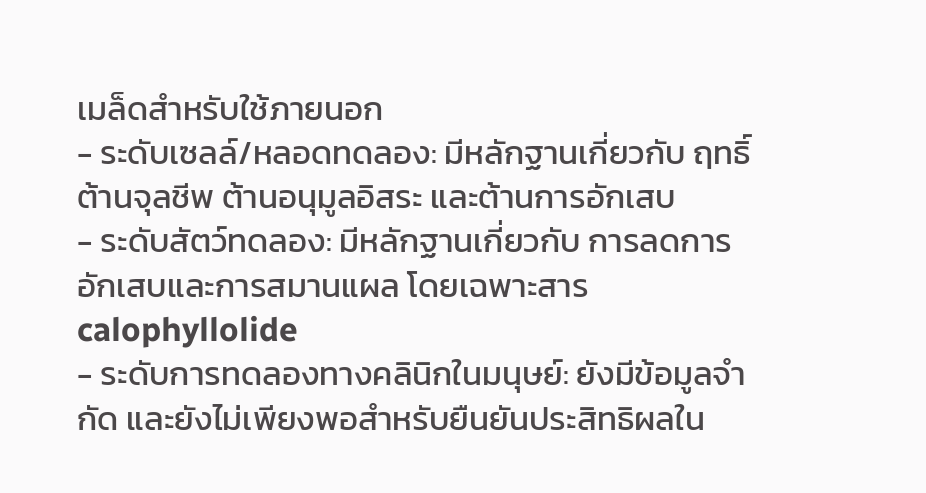เมล็ดสำหรับใช้ภายนอก
- ระดับเซลล์/หลอดทดลอง: มีหลักฐานเกี่ยวกับ ฤทธิ์ต้านจุลชีพ ต้านอนุมูลอิสระ และต้านการอักเสบ
- ระดับสัตว์ทดลอง: มีหลักฐานเกี่ยวกับ การลดการอักเสบและการสมานแผล โดยเฉพาะสาร calophyllolide
- ระดับการทดลองทางคลินิกในมนุษย์: ยังมีข้อมูลจำกัด และยังไม่เพียงพอสำหรับยืนยันประสิทธิผลใน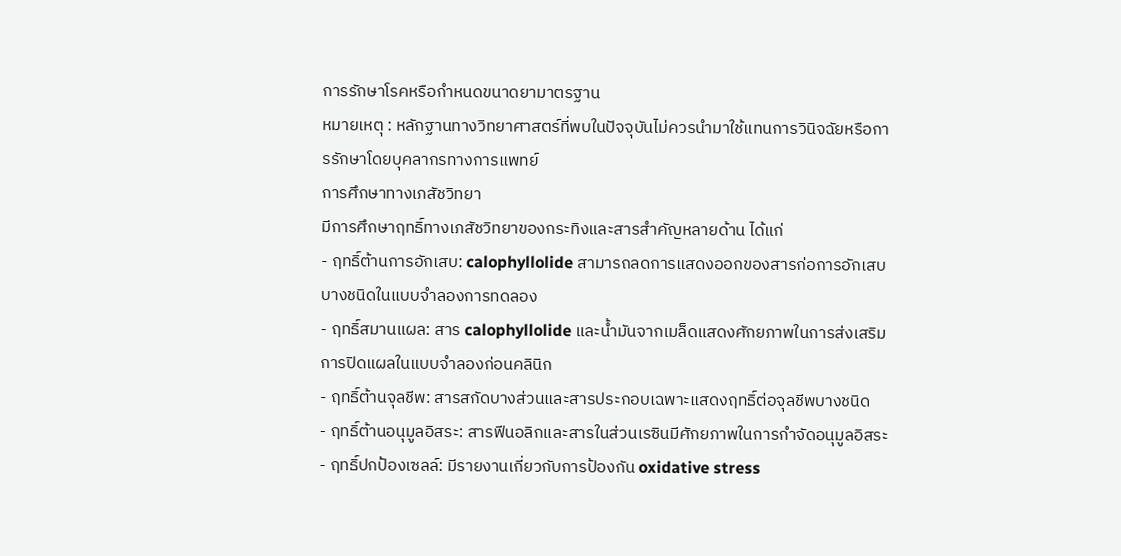การรักษาโรคหรือกำหนดขนาดยามาตรฐาน
หมายเหตุ : หลักฐานทางวิทยาศาสตร์ที่พบในปัจจุบันไม่ควรนำมาใช้แทนการวินิจฉัยหรือการรักษาโดยบุคลากรทางการแพทย์
การศึกษาทางเภสัชวิทยา
มีการศึกษาฤทธิ์ทางเภสัชวิทยาของกระทิงและสารสำคัญหลายด้าน ได้แก่
- ฤทธิ์ต้านการอักเสบ: calophyllolide สามารถลดการแสดงออกของสารก่อการอักเสบบางชนิดในแบบจำลองการทดลอง
- ฤทธิ์สมานแผล: สาร calophyllolide และน้ำมันจากเมล็ดแสดงศักยภาพในการส่งเสริมการปิดแผลในแบบจำลองก่อนคลินิก
- ฤทธิ์ต้านจุลชีพ: สารสกัดบางส่วนและสารประกอบเฉพาะแสดงฤทธิ์ต่อจุลชีพบางชนิด
- ฤทธิ์ต้านอนุมูลอิสระ: สารฟีนอลิกและสารในส่วนเรซินมีศักยภาพในการกำจัดอนุมูลอิสระ
- ฤทธิ์ปกป้องเซลล์: มีรายงานเกี่ยวกับการป้องกัน oxidative stress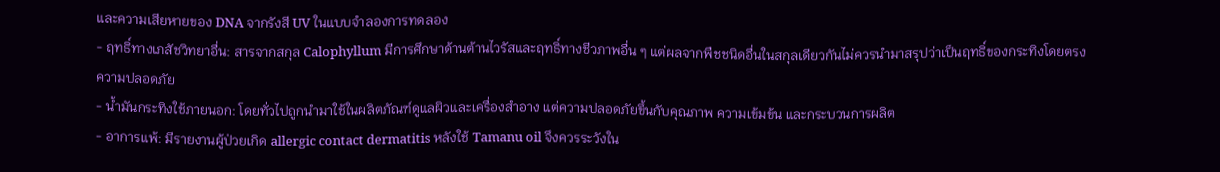และความเสียหายของ DNA จากรังสี UV ในแบบจำลองการทดลอง
- ฤทธิ์ทางเภสัชวิทยาอื่น: สารจากสกุล Calophyllum มีการศึกษาด้านต้านไวรัสและฤทธิ์ทางชีวภาพอื่น ๆ แต่ผลจากพืชชนิดอื่นในสกุลเดียวกันไม่ควรนำมาสรุปว่าเป็นฤทธิ์ของกระทิงโดยตรง
ความปลอดภัย
- น้ำมันกระทิงใช้ภายนอก: โดยทั่วไปถูกนำมาใช้ในผลิตภัณฑ์ดูแลผิวและเครื่องสำอาง แต่ความปลอดภัยขึ้นกับคุณภาพ ความเข้มข้น และกระบวนการผลิต
- อาการแพ้: มีรายงานผู้ป่วยเกิด allergic contact dermatitis หลังใช้ Tamanu oil จึงควรระวังใน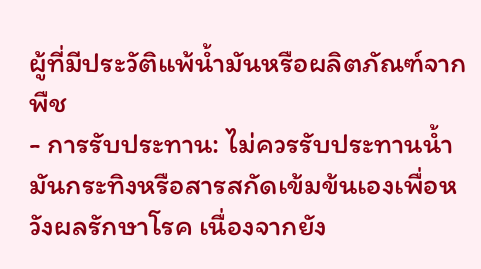ผู้ที่มีประวัติแพ้น้ำมันหรือผลิตภัณฑ์จากพืช
- การรับประทาน: ไม่ควรรับประทานน้ำมันกระทิงหรือสารสกัดเข้มข้นเองเพื่อหวังผลรักษาโรค เนื่องจากยัง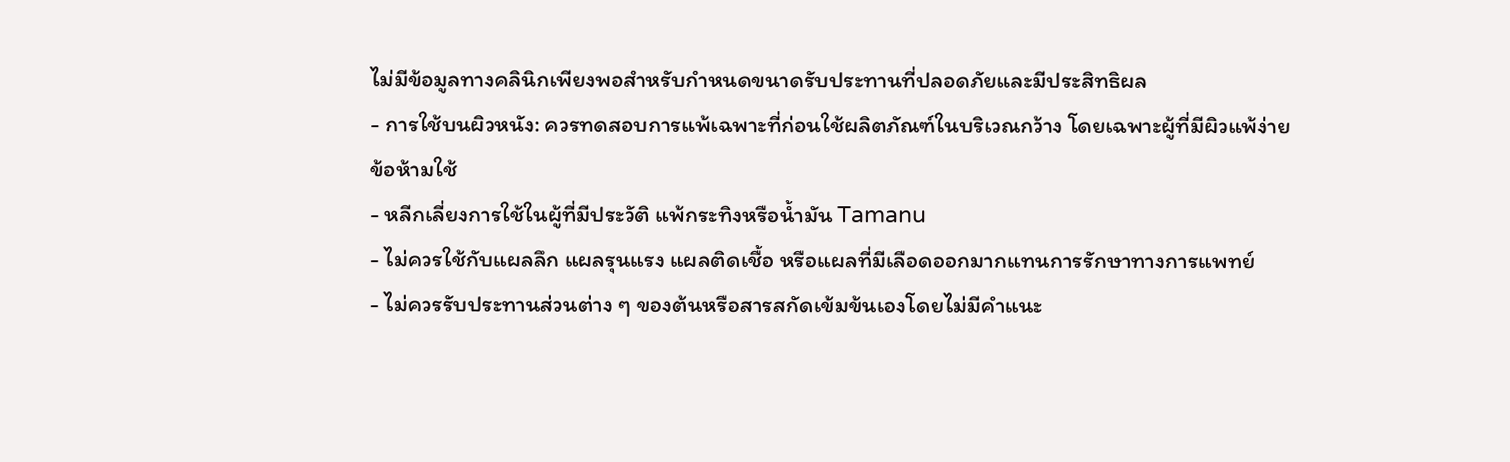ไม่มีข้อมูลทางคลินิกเพียงพอสำหรับกำหนดขนาดรับประทานที่ปลอดภัยและมีประสิทธิผล
- การใช้บนผิวหนัง: ควรทดสอบการแพ้เฉพาะที่ก่อนใช้ผลิตภัณฑ์ในบริเวณกว้าง โดยเฉพาะผู้ที่มีผิวแพ้ง่าย
ข้อห้ามใช้
- หลีกเลี่ยงการใช้ในผู้ที่มีประวัติ แพ้กระทิงหรือน้ำมัน Tamanu
- ไม่ควรใช้กับแผลลึก แผลรุนแรง แผลติดเชื้อ หรือแผลที่มีเลือดออกมากแทนการรักษาทางการแพทย์
- ไม่ควรรับประทานส่วนต่าง ๆ ของต้นหรือสารสกัดเข้มข้นเองโดยไม่มีคำแนะ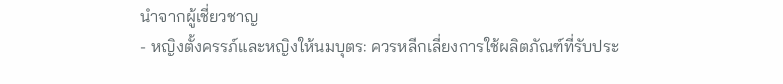นำจากผู้เชี่ยวชาญ
- หญิงตั้งครรภ์และหญิงให้นมบุตร: ควรหลีกเลี่ยงการใช้ผลิตภัณฑ์ที่รับประ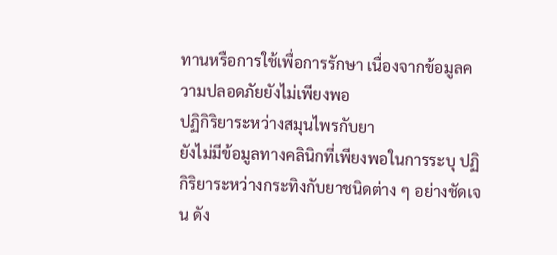ทานหรือการใช้เพื่อการรักษา เนื่องจากข้อมูลความปลอดภัยยังไม่เพียงพอ
ปฏิกิริยาระหว่างสมุนไพรกับยา
ยังไม่มีข้อมูลทางคลินิกที่เพียงพอในการระบุ ปฏิกิริยาระหว่างกระทิงกับยาชนิดต่าง ๆ อย่างชัดเจน ดัง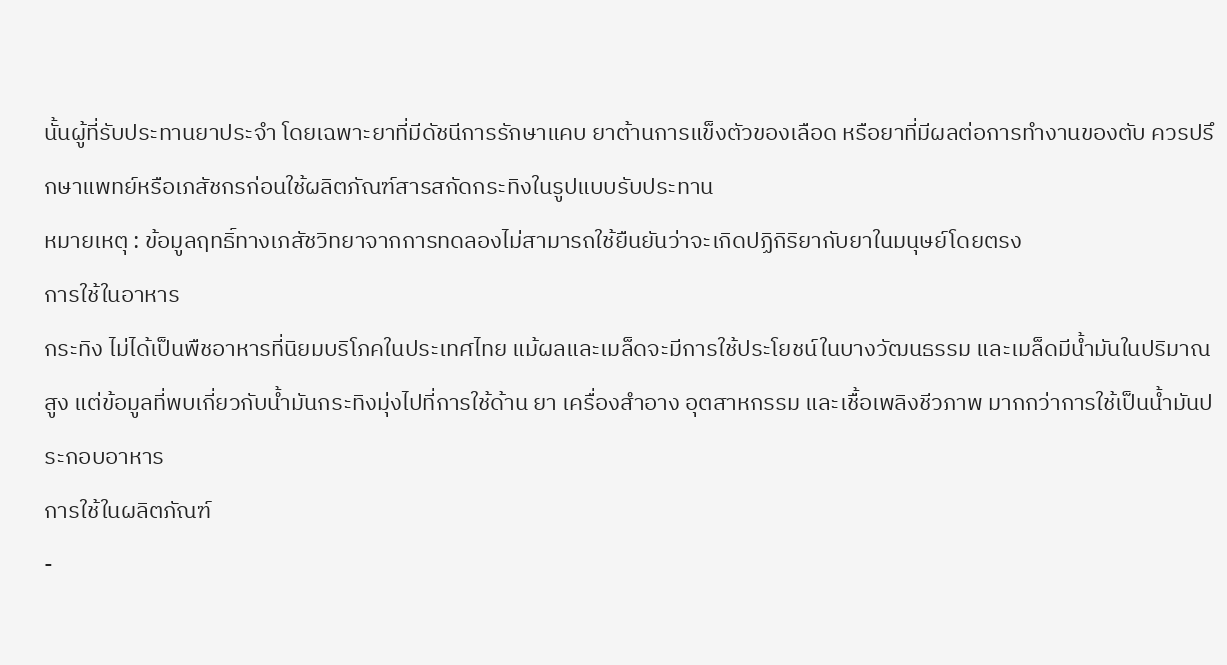นั้นผู้ที่รับประทานยาประจำ โดยเฉพาะยาที่มีดัชนีการรักษาแคบ ยาต้านการแข็งตัวของเลือด หรือยาที่มีผลต่อการทำงานของตับ ควรปรึกษาแพทย์หรือเภสัชกรก่อนใช้ผลิตภัณฑ์สารสกัดกระทิงในรูปแบบรับประทาน
หมายเหตุ : ข้อมูลฤทธิ์ทางเภสัชวิทยาจากการทดลองไม่สามารถใช้ยืนยันว่าจะเกิดปฏิกิริยากับยาในมนุษย์โดยตรง
การใช้ในอาหาร
กระทิง ไม่ได้เป็นพืชอาหารที่นิยมบริโภคในประเทศไทย แม้ผลและเมล็ดจะมีการใช้ประโยชน์ในบางวัฒนธรรม และเมล็ดมีน้ำมันในปริมาณสูง แต่ข้อมูลที่พบเกี่ยวกับน้ำมันกระทิงมุ่งไปที่การใช้ด้าน ยา เครื่องสำอาง อุตสาหกรรม และเชื้อเพลิงชีวภาพ มากกว่าการใช้เป็นน้ำมันประกอบอาหาร
การใช้ในผลิตภัณฑ์
-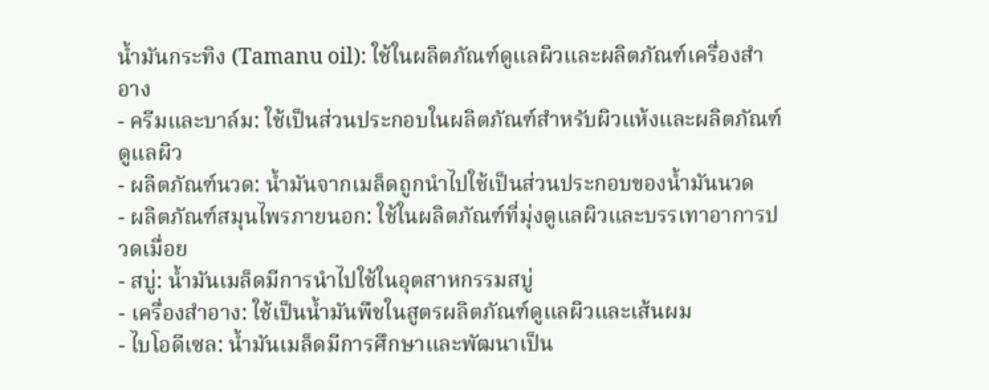น้ำมันกระทิง (Tamanu oil): ใช้ในผลิตภัณฑ์ดูแลผิวและผลิตภัณฑ์เครื่องสำอาง
- ครีมและบาล์ม: ใช้เป็นส่วนประกอบในผลิตภัณฑ์สำหรับผิวแห้งและผลิตภัณฑ์ดูแลผิว
- ผลิตภัณฑ์นวด: น้ำมันจากเมล็ดถูกนำไปใช้เป็นส่วนประกอบของน้ำมันนวด
- ผลิตภัณฑ์สมุนไพรภายนอก: ใช้ในผลิตภัณฑ์ที่มุ่งดูแลผิวและบรรเทาอาการปวดเมื่อย
- สบู่: น้ำมันเมล็ดมีการนำไปใช้ในอุตสาหกรรมสบู่
- เครื่องสำอาง: ใช้เป็นน้ำมันพืชในสูตรผลิตภัณฑ์ดูแลผิวและเส้นผม
- ไบโอดีเซล: น้ำมันเมล็ดมีการศึกษาและพัฒนาเป็น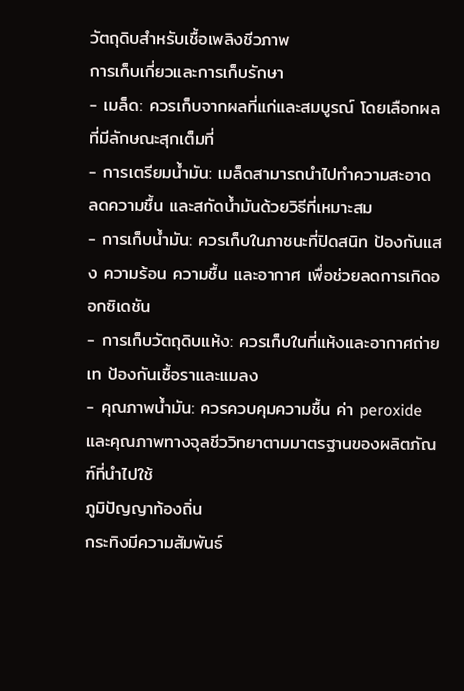วัตถุดิบสำหรับเชื้อเพลิงชีวภาพ
การเก็บเกี่ยวและการเก็บรักษา
- เมล็ด: ควรเก็บจากผลที่แก่และสมบูรณ์ โดยเลือกผลที่มีลักษณะสุกเต็มที่
- การเตรียมน้ำมัน: เมล็ดสามารถนำไปทำความสะอาด ลดความชื้น และสกัดน้ำมันด้วยวิธีที่เหมาะสม
- การเก็บน้ำมัน: ควรเก็บในภาชนะที่ปิดสนิท ป้องกันแสง ความร้อน ความชื้น และอากาศ เพื่อช่วยลดการเกิดออกซิเดชัน
- การเก็บวัตถุดิบแห้ง: ควรเก็บในที่แห้งและอากาศถ่ายเท ป้องกันเชื้อราและแมลง
- คุณภาพน้ำมัน: ควรควบคุมความชื้น ค่า peroxide และคุณภาพทางจุลชีววิทยาตามมาตรฐานของผลิตภัณฑ์ที่นำไปใช้
ภูมิปัญญาท้องถิ่น
กระทิงมีความสัมพันธ์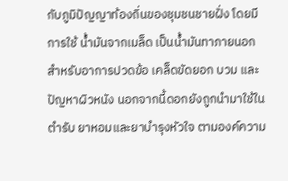กับภูมิปัญญาท้องถิ่นของชุมชนชายฝั่ง โดยมีการใช้ น้ำมันจากเมล็ด เป็นน้ำมันทาภายนอกสำหรับอาการปวดข้อ เคล็ดขัดยอก บวม และปัญหาผิวหนัง นอกจากนี้ดอกยังถูกนำมาใช้ในตำรับ ยาหอมและยาบำรุงหัวใจ ตามองค์ความ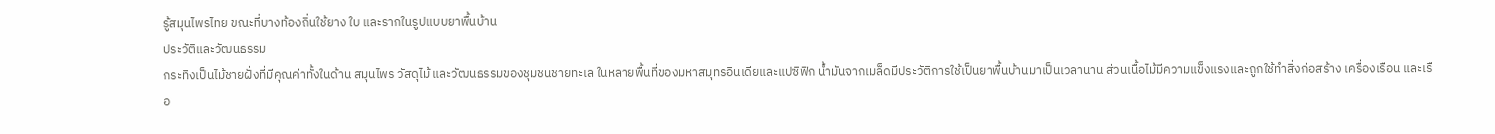รู้สมุนไพรไทย ขณะที่บางท้องถิ่นใช้ยาง ใบ และรากในรูปแบบยาพื้นบ้าน
ประวัติและวัฒนธรรม
กระทิงเป็นไม้ชายฝั่งที่มีคุณค่าทั้งในด้าน สมุนไพร วัสดุไม้ และวัฒนธรรมของชุมชนชายทะเล ในหลายพื้นที่ของมหาสมุทรอินเดียและแปซิฟิก น้ำมันจากเมล็ดมีประวัติการใช้เป็นยาพื้นบ้านมาเป็นเวลานาน ส่วนเนื้อไม้มีความแข็งแรงและถูกใช้ทำสิ่งก่อสร้าง เครื่องเรือน และเรือ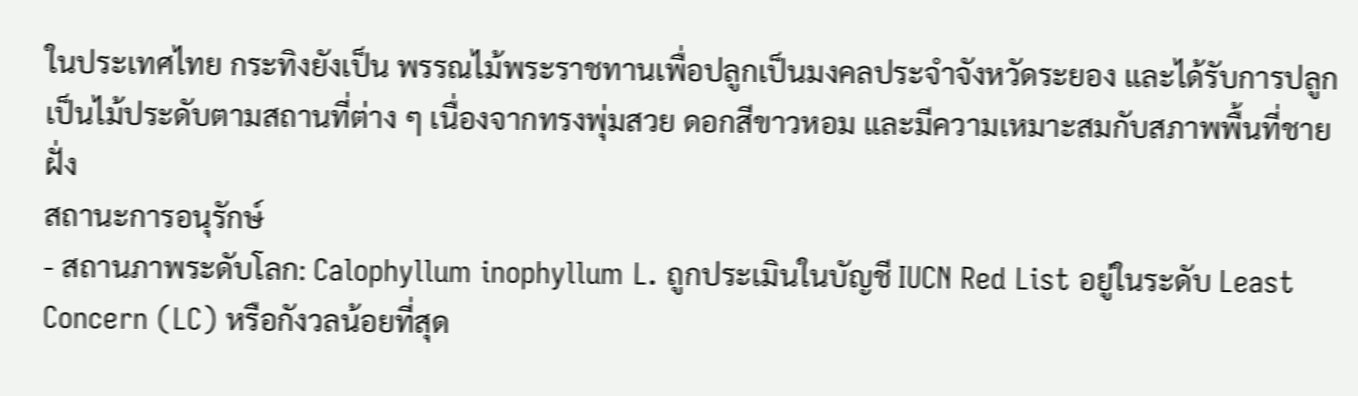ในประเทศไทย กระทิงยังเป็น พรรณไม้พระราชทานเพื่อปลูกเป็นมงคลประจำจังหวัดระยอง และได้รับการปลูกเป็นไม้ประดับตามสถานที่ต่าง ๆ เนื่องจากทรงพุ่มสวย ดอกสีขาวหอม และมีความเหมาะสมกับสภาพพื้นที่ชายฝั่ง
สถานะการอนุรักษ์
- สถานภาพระดับโลก: Calophyllum inophyllum L. ถูกประเมินในบัญชี IUCN Red List อยู่ในระดับ Least Concern (LC) หรือกังวลน้อยที่สุด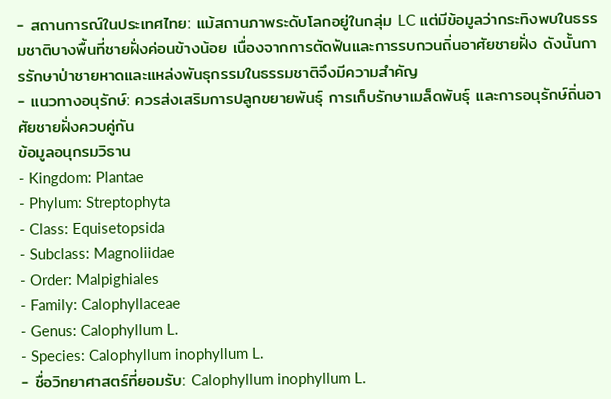- สถานการณ์ในประเทศไทย: แม้สถานภาพระดับโลกอยู่ในกลุ่ม LC แต่มีข้อมูลว่ากระทิงพบในธรรมชาติบางพื้นที่ชายฝั่งค่อนข้างน้อย เนื่องจากการตัดฟันและการรบกวนถิ่นอาศัยชายฝั่ง ดังนั้นการรักษาป่าชายหาดและแหล่งพันธุกรรมในธรรมชาติจึงมีความสำคัญ
- แนวทางอนุรักษ์: ควรส่งเสริมการปลูกขยายพันธุ์ การเก็บรักษาเมล็ดพันธุ์ และการอนุรักษ์ถิ่นอาศัยชายฝั่งควบคู่กัน
ข้อมูลอนุกรมวิธาน
- Kingdom: Plantae
- Phylum: Streptophyta
- Class: Equisetopsida
- Subclass: Magnoliidae
- Order: Malpighiales
- Family: Calophyllaceae
- Genus: Calophyllum L.
- Species: Calophyllum inophyllum L.
- ชื่อวิทยาศาสตร์ที่ยอมรับ: Calophyllum inophyllum L.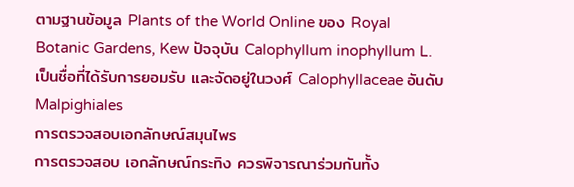ตามฐานข้อมูล Plants of the World Online ของ Royal Botanic Gardens, Kew ปัจจุบัน Calophyllum inophyllum L. เป็นชื่อที่ได้รับการยอมรับ และจัดอยู่ในวงศ์ Calophyllaceae อันดับ Malpighiales
การตรวจสอบเอกลักษณ์สมุนไพร
การตรวจสอบ เอกลักษณ์กระทิง ควรพิจารณาร่วมกันทั้ง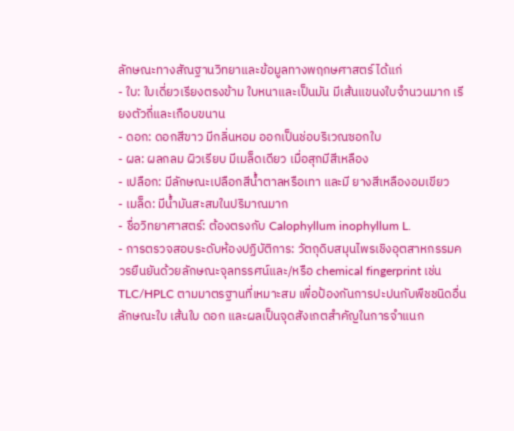ลักษณะทางสัณฐานวิทยาและข้อมูลทางพฤกษศาสตร์ ได้แก่
- ใบ: ใบเดี่ยวเรียงตรงข้าม ใบหนาและเป็นมัน มีเส้นแขนงใบจำนวนมาก เรียงตัวถี่และเกือบขนาน
- ดอก: ดอกสีขาว มีกลิ่นหอม ออกเป็นช่อบริเวณซอกใบ
- ผล: ผลกลม ผิวเรียบ มีเมล็ดเดียว เมื่อสุกมีสีเหลือง
- เปลือก: มีลักษณะเปลือกสีน้ำตาลหรือเทา และมี ยางสีเหลืองอมเขียว
- เมล็ด: มีน้ำมันสะสมในปริมาณมาก
- ชื่อวิทยาศาสตร์: ต้องตรงกับ Calophyllum inophyllum L.
- การตรวจสอบระดับห้องปฏิบัติการ: วัตถุดิบสมุนไพรเชิงอุตสาหกรรมควรยืนยันด้วยลักษณะจุลทรรศน์และ/หรือ chemical fingerprint เช่น TLC/HPLC ตามมาตรฐานที่เหมาะสม เพื่อป้องกันการปะปนกับพืชชนิดอื่น
ลักษณะใบ เส้นใบ ดอก และผลเป็นจุดสังเกตสำคัญในการจำแนก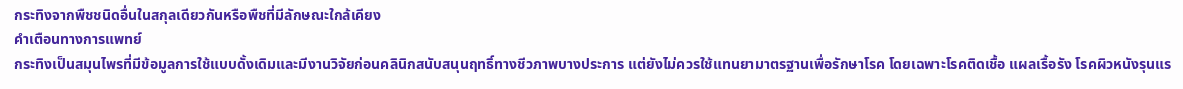กระทิงจากพืชชนิดอื่นในสกุลเดียวกันหรือพืชที่มีลักษณะใกล้เคียง
คำเตือนทางการแพทย์
กระทิงเป็นสมุนไพรที่มีข้อมูลการใช้แบบดั้งเดิมและมีงานวิจัยก่อนคลินิกสนับสนุนฤทธิ์ทางชีวภาพบางประการ แต่ยังไม่ควรใช้แทนยามาตรฐานเพื่อรักษาโรค โดยเฉพาะโรคติดเชื้อ แผลเรื้อรัง โรคผิวหนังรุนแร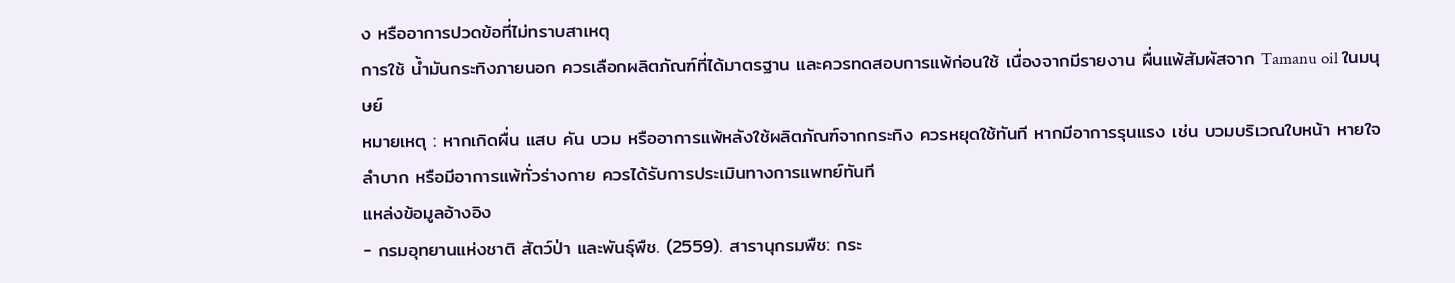ง หรืออาการปวดข้อที่ไม่ทราบสาเหตุ
การใช้ น้ำมันกระทิงภายนอก ควรเลือกผลิตภัณฑ์ที่ได้มาตรฐาน และควรทดสอบการแพ้ก่อนใช้ เนื่องจากมีรายงาน ผื่นแพ้สัมผัสจาก Tamanu oil ในมนุษย์
หมายเหตุ : หากเกิดผื่น แสบ คัน บวม หรืออาการแพ้หลังใช้ผลิตภัณฑ์จากกระทิง ควรหยุดใช้ทันที หากมีอาการรุนแรง เช่น บวมบริเวณใบหน้า หายใจลำบาก หรือมีอาการแพ้ทั่วร่างกาย ควรได้รับการประเมินทางการแพทย์ทันที
แหล่งข้อมูลอ้างอิง
- กรมอุทยานแห่งชาติ สัตว์ป่า และพันธุ์พืช. (2559). สารานุกรมพืช: กระ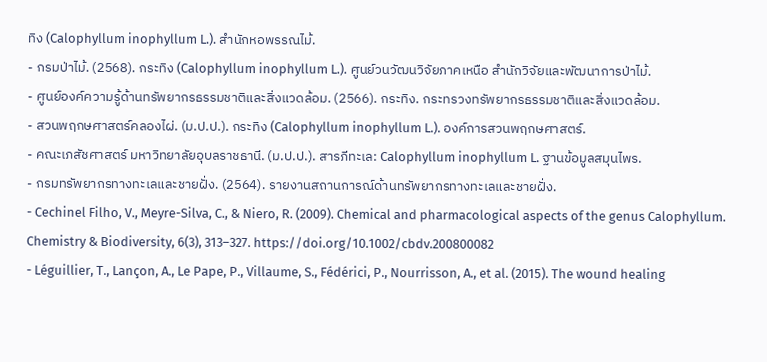ทิง (Calophyllum inophyllum L.). สำนักหอพรรณไม้.
- กรมป่าไม้. (2568). กระทิง (Calophyllum inophyllum L.). ศูนย์วนวัฒนวิจัยภาคเหนือ สำนักวิจัยและพัฒนาการป่าไม้.
- ศูนย์องค์ความรู้ด้านทรัพยากรธรรมชาติและสิ่งแวดล้อม. (2566). กระทิง. กระทรวงทรัพยากรธรรมชาติและสิ่งแวดล้อม.
- สวนพฤกษศาสตร์คลองไผ่. (ม.ป.ป.). กระทิง (Calophyllum inophyllum L.). องค์การสวนพฤกษศาสตร์.
- คณะเภสัชศาสตร์ มหาวิทยาลัยอุบลราชธานี. (ม.ป.ป.). สารภีทะเล: Calophyllum inophyllum L. ฐานข้อมูลสมุนไพร.
- กรมทรัพยากรทางทะเลและชายฝั่ง. (2564). รายงานสถานการณ์ด้านทรัพยากรทางทะเลและชายฝั่ง.
- Cechinel Filho, V., Meyre-Silva, C., & Niero, R. (2009). Chemical and pharmacological aspects of the genus Calophyllum. Chemistry & Biodiversity, 6(3), 313–327. https://doi.org/10.1002/cbdv.200800082
- Léguillier, T., Lançon, A., Le Pape, P., Villaume, S., Fédérici, P., Nourrisson, A., et al. (2015). The wound healing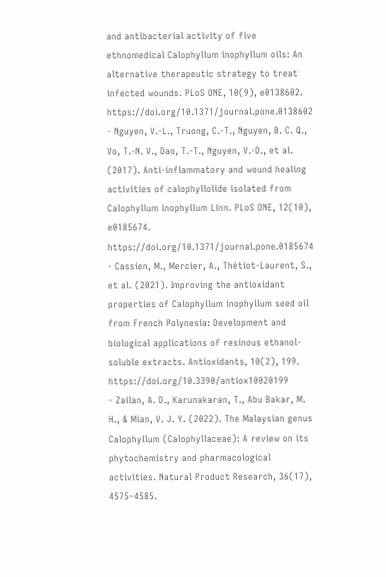and antibacterial activity of five ethnomedical Calophyllum inophyllum oils: An alternative therapeutic strategy to treat infected wounds. PLoS ONE, 10(9), e0138602. https://doi.org/10.1371/journal.pone.0138602
- Nguyen, V.-L., Truong, C.-T., Nguyen, B. C. Q., Vo, T.-N. V., Dao, T.-T., Nguyen, V.-D., et al. (2017). Anti-inflammatory and wound healing activities of calophyllolide isolated from Calophyllum inophyllum Linn. PLoS ONE, 12(10), e0185674. https://doi.org/10.1371/journal.pone.0185674
- Cassien, M., Mercier, A., Thétiot-Laurent, S., et al. (2021). Improving the antioxidant properties of Calophyllum inophyllum seed oil from French Polynesia: Development and biological applications of resinous ethanol-soluble extracts. Antioxidants, 10(2), 199. https://doi.org/10.3390/antiox10020199
- Zailan, A. D., Karunakaran, T., Abu Bakar, M. H., & Mian, V. J. Y. (2022). The Malaysian genus Calophyllum (Calophyllaceae): A review on its phytochemistry and pharmacological activities. Natural Product Research, 36(17), 4575–4585.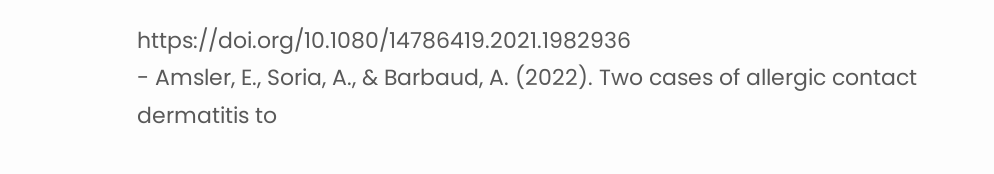https://doi.org/10.1080/14786419.2021.1982936
- Amsler, E., Soria, A., & Barbaud, A. (2022). Two cases of allergic contact dermatitis to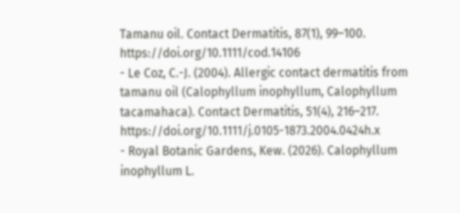Tamanu oil. Contact Dermatitis, 87(1), 99–100. https://doi.org/10.1111/cod.14106
- Le Coz, C.-J. (2004). Allergic contact dermatitis from tamanu oil (Calophyllum inophyllum, Calophyllum tacamahaca). Contact Dermatitis, 51(4), 216–217. https://doi.org/10.1111/j.0105-1873.2004.0424h.x
- Royal Botanic Gardens, Kew. (2026). Calophyllum inophyllum L.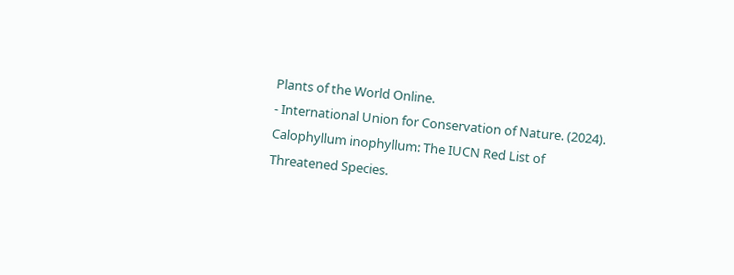Plants of the World Online.
- International Union for Conservation of Nature. (2024). Calophyllum inophyllum: The IUCN Red List of Threatened Species.